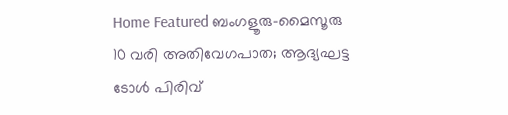Home Featured ബംഗളൂരു-മൈസൂരു 10 വരി അതിവേഗപാത; ആദ്യഘട്ട ടോള്‍ പിരിവ്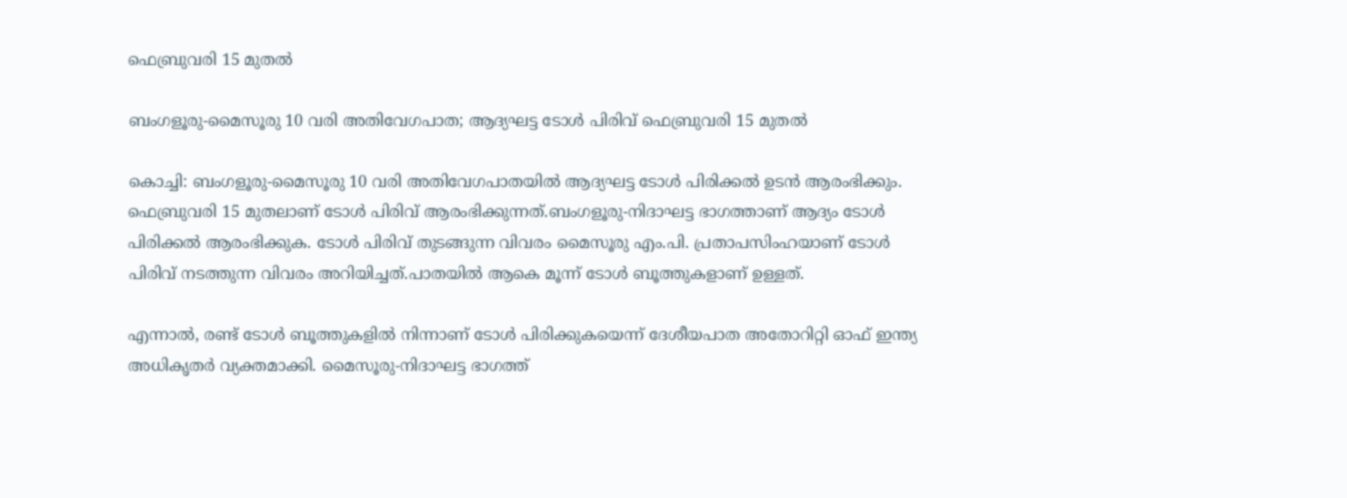ഫെബ്രുവരി 15 മുതല്‍

ബംഗളൂരു-മൈസൂരു 10 വരി അതിവേഗപാത; ആദ്യഘട്ട ടോള്‍ പിരിവ് ഫെബ്രുവരി 15 മുതല്‍

കൊച്ചി: ബംഗളൂരു-മൈസൂരു 10 വരി അതിവേഗപാതയില്‍ ആദ്യഘട്ട ടോള്‍ പിരിക്കല്‍ ഉടന്‍ ആരംഭിക്കും. ഫെബ്രുവരി 15 മുതലാണ് ടോള്‍ പിരിവ് ആരംഭിക്കുന്നത്.ബംഗളൂരു-നിദാഘട്ട ഭാഗത്താണ് ആദ്യം ടോള്‍ പിരിക്കല്‍ ആരംഭിക്കുക. ടോള്‍ പിരിവ് തുടങ്ങുന്ന വിവരം മൈസൂരു എം.പി. പ്രതാപസിംഹയാണ് ടോള്‍ പിരിവ് നടത്തുന്ന വിവരം അറിയിച്ചത്.പാതയില്‍ ആകെ മൂന്ന് ടോള്‍ ബൂത്തുകളാണ് ഉള്ളത്.

എന്നാല്‍, രണ്ട് ടോള്‍ ബൂത്തുകളില്‍ നിന്നാണ് ടോള്‍ പിരിക്കുകയെന്ന് ദേശീയപാത അതോറിറ്റി ഓഫ് ഇന്ത്യ അധികൃതര്‍ വ്യക്തമാക്കി. മൈസൂരു-നിദാഘട്ട ഭാഗത്ത്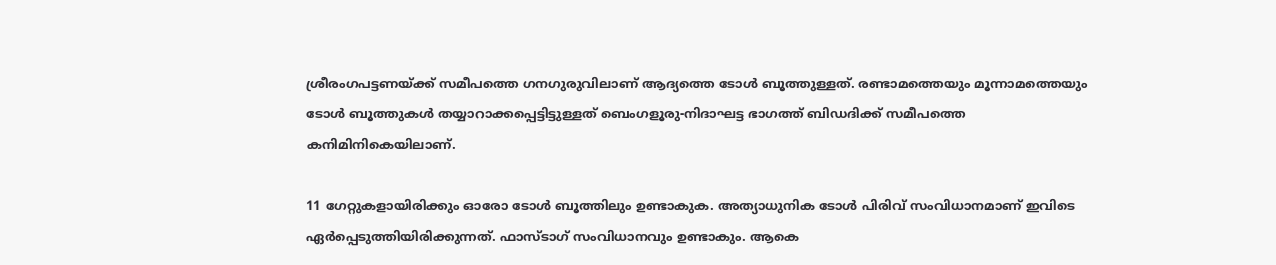ശ്രീരംഗപട്ടണയ്ക്ക് സമീപത്തെ ഗനഗുരുവിലാണ് ആദ്യത്തെ ടോള്‍ ബൂത്തുള്ളത്. രണ്ടാമത്തെയും മൂന്നാമത്തെയും ടോള്‍ ബൂത്തുകള്‍ തയ്യാറാക്കപ്പെട്ടിട്ടുള്ളത് ബെംഗളൂരു-നിദാഘട്ട ഭാഗത്ത് ബിഡദിക്ക് സമീപത്തെ കനിമിനികെയിലാണ്.

11 ഗേറ്റുകളായിരിക്കും ഓരോ ടോള്‍ ബൂത്തിലും ഉണ്ടാകുക. അത്യാധുനിക ടോള്‍ പിരിവ് സംവിധാനമാണ് ഇവിടെ ഏര്‍പ്പെടുത്തിയിരിക്കുന്നത്. ഫാസ്ടാഗ് സംവിധാനവും ഉണ്ടാകും. ആകെ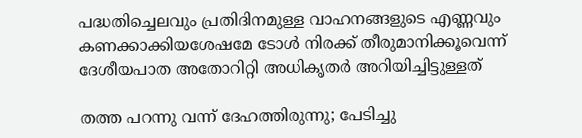പദ്ധതിച്ചെലവും പ്രതിദിനമുള്ള വാഹനങ്ങളുടെ എണ്ണവും കണക്കാക്കിയശേഷമേ ടോള്‍ നിരക്ക് തീരുമാനിക്കൂവെന്ന് ദേശീയപാത അതോറിറ്റി അധികൃതര്‍ അറിയിച്ചിട്ടുള്ളത്

തത്ത പറന്നു വന്ന് ദേഹത്തിരുന്നു; പേടിച്ചു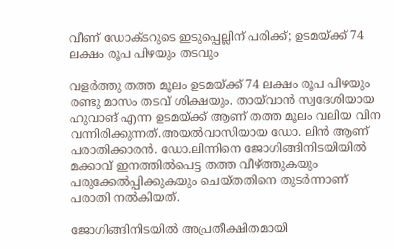വീണ് ഡോക്ടറുടെ ഇടുപ്പെല്ലിന് പരിക്ക്; ഉടമയ്ക്ക് 74 ലക്ഷം രൂപ പിഴയും തടവും

വളര്‍ത്തു തത്ത മൂലം ഉടമയ്ക്ക് 74 ലക്ഷം രൂപ പിഴയും രണ്ടു മാസം തടവ് ശിക്ഷയും. തായ്‌വാന്‍ സ്വദേശിയായ ഹുവാങ് എന്ന ഉടമയ്ക്ക് ആണ് തത്ത മൂലം വലിയ വിന വന്നിരിക്കുന്നത്.അയല്‍വാസിയായ ഡോ. ലിന്‍ ആണ് പരാതിക്കാരന്‍. ഡോ.ലിന്നിനെ ജോഗിങ്ങിനിടയിയില്‍ മക്കാവ് ഇനത്തില്‍പെട്ട തത്ത വീഴ്ത്തുകയും പരുക്കേല്‍പ്പിക്കുകയും ചെയ്തതിനെ തുടര്‍ന്നാണ് പരാതി നല്‍കിയത്.

ജോഗിങ്ങിനിടയില്‍ അപ്രതീക്ഷിതമായി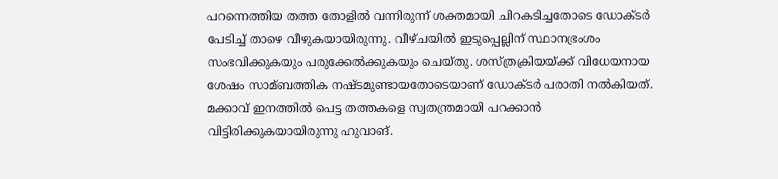പറന്നെത്തിയ തത്ത തോളില്‍ വന്നിരുന്ന് ശക്തമായി ചിറകടിച്ചതോടെ ഡോക്ടര്‍ പേടിച്ച്‌ താഴെ വീഴുകയായിരുന്നു. വീഴ്ചയില്‍ ഇടുപ്പെല്ലിന് സ്ഥാനഭ്രംശം സംഭവിക്കുകയും പരുക്കേല്‍ക്കുകയും ചെയ്തു. ശസ്ത്രക്രിയയ്ക്ക് വിധേയനായ ശേഷം സാമ്ബത്തിക നഷ്ടമുണ്ടായതോടെയാണ് ഡോക്ടര്‍ പരാതി നല്‍കിയത്. മക്കാവ് ഇനത്തില്‍ പെട്ട തത്തകളെ സ്വതന്ത്രമായി പറക്കാന്‍ വിട്ടിരിക്കുകയായിരുന്നു ഹുവാങ്.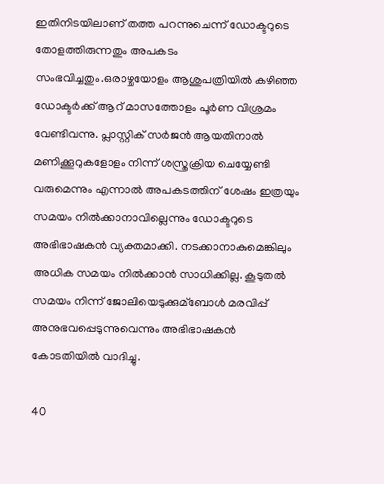ഇതിനിടയിലാണ് തത്ത പറന്നുചെന്ന് ഡോക്ടറുടെ തോളത്തിരുന്നതും അപകടം സംഭവിച്ചതും.ഒരാഴ്ചയോളം ആശുപത്രിയില്‍ കഴിഞ്ഞ ഡോക്ടര്‍ക്ക് ആറ് മാസത്തോളം പൂര്‍ണ വിശ്രമം വേണ്ടിവന്നു. പ്ലാസ്റ്റിക് സര്‍ജന്‍ ആയതിനാല്‍ മണിക്കൂറുകളോളം നിന്ന് ശസ്ത്രക്രിയ ചെയ്യേണ്ടി വരുമെന്നും എന്നാല്‍ അപകടത്തിന് ശേഷം ഇത്രയും സമയം നില്‍ക്കാനാവില്ലെന്നും ഡോക്ടറുടെ അഭിഭാഷകന്‍ വ്യക്തമാക്കി. നടക്കാനാകുമെങ്കിലും അധിക സമയം നില്‍ക്കാന്‍ സാധിക്കില്ല. കൂടുതല്‍ സമയം നിന്ന് ജോലിയെടുക്കുമ്ബോള്‍ മരവിപ്പ് അനുഭവപ്പെടുന്നുവെന്നും അഭിഭാഷകന്‍ കോടതിയില്‍ വാദിച്ചു.

40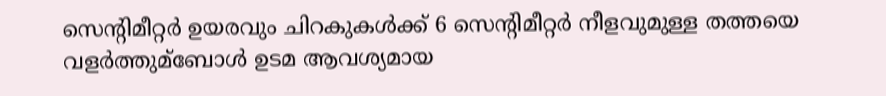സെന്‍റിമീറ്റര്‍ ഉയരവും ചിറകുകള്‍ക്ക് 6 സെന്‍റിമീറ്റര്‍ നീളവുമുള്ള തത്തയെ വളര്‍ത്തുമ്ബോള്‍ ഉടമ ആവശ്യമായ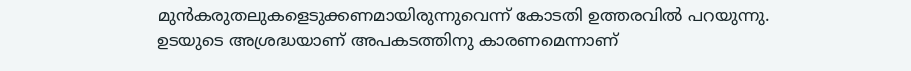മുന്‍കരുതലുകളെടുക്കണമായിരുന്നുവെന്ന് കോടതി ഉത്തരവില്‍ പറയുന്നു. ഉടയുടെ അശ്രദ്ധയാണ് അപകടത്തിനു കാരണമെന്നാണ്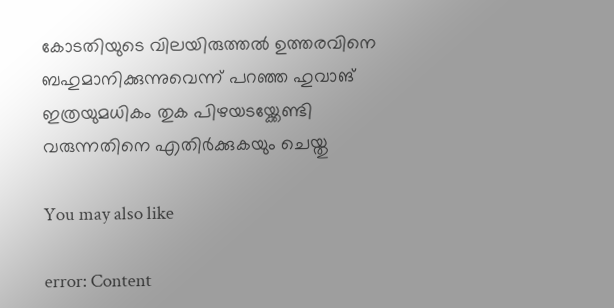കോടതിയുടെ വിലയിരുത്തല്‍ ഉത്തരവിനെ ബഹുമാനിക്കുന്നുവെന്ന് പറഞ്ഞ ഹുവാങ് ഇത്രയുമധികം തുക പിഴയടയ്ക്കേണ്ടി വരുന്നതിനെ എതിര്‍ക്കുകയും ചെയ്തു

You may also like

error: Content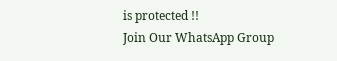is protected !!
Join Our WhatsApp Group